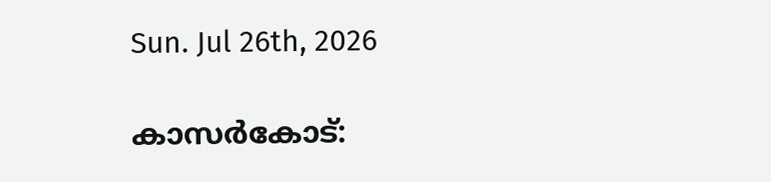Sun. Jul 26th, 2026

കാസര്‍കോട്: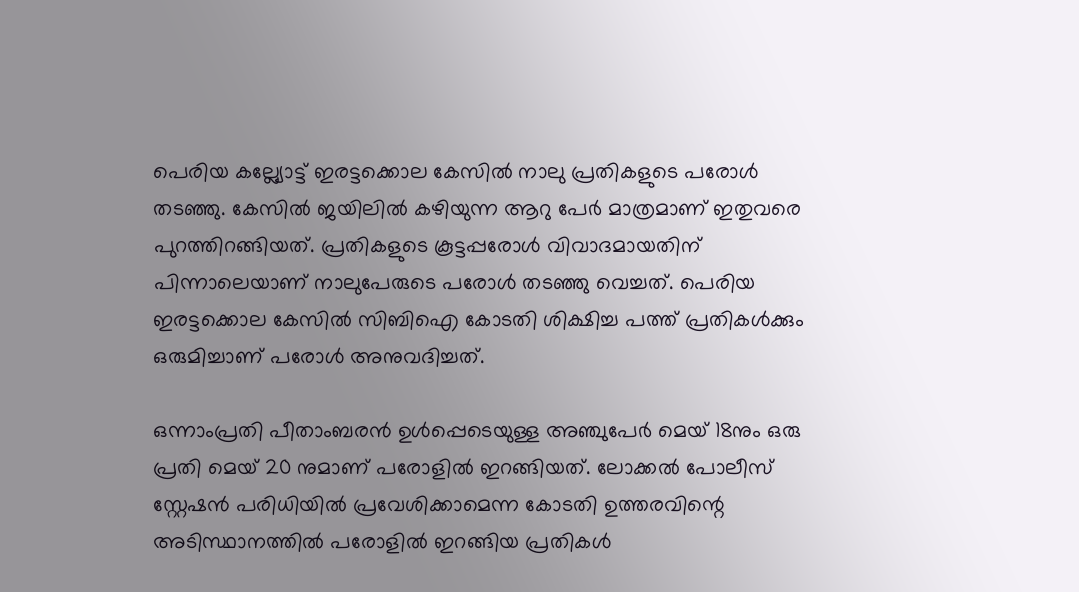പെരിയ കല്ല്യോട്ട് ഇരട്ടക്കൊല കേസില്‍ നാലു പ്രതികളുടെ പരോള്‍ തടഞ്ഞു. കേസില്‍ ജയിലില്‍ കഴിയുന്ന ആറു പേര്‍ മാത്രമാണ് ഇതുവരെ പുറത്തിറങ്ങിയത്. പ്രതികളുടെ കൂട്ടപ്പരോള്‍ വിവാദമായതിന് പിന്നാലെയാണ് നാലുപേരുടെ പരോള്‍ തടഞ്ഞു വെച്ചത്. പെരിയ ഇരട്ടക്കൊല കേസില്‍ സിബിഐ കോടതി ശിക്ഷിച്ച പത്ത് പ്രതികള്‍ക്കും ഒരുമിച്ചാണ് പരോള്‍ അനുവദിച്ചത്.

ഒന്നാംപ്രതി പീതാംബരന്‍ ഉള്‍പ്പെടെയുള്ള അഞ്ചുപേര്‍ മെയ് 18നും ഒരു പ്രതി മെയ് 20 നുമാണ് പരോളില്‍ ഇറങ്ങിയത്. ലോക്കല്‍ പോലീസ് സ്റ്റേഷന്‍ പരിധിയില്‍ പ്രവേശിക്കാമെന്ന കോടതി ഉത്തരവിന്റെ അടിസ്ഥാനത്തില്‍ പരോളില്‍ ഇറങ്ങിയ പ്രതികള്‍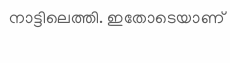നാട്ടിലെത്തി. ഇതോടെയാണ്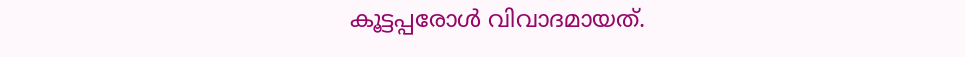കൂട്ടപ്പരോള്‍ വിവാദമായത്.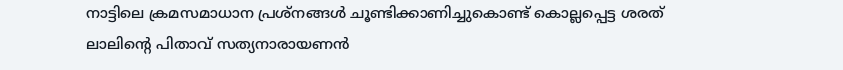നാട്ടിലെ ക്രമസമാധാന പ്രശ്‌നങ്ങള്‍ ചൂണ്ടിക്കാണിച്ചുകൊണ്ട് കൊല്ലപ്പെട്ട ശരത് ലാലിന്റെ പിതാവ് സത്യനാരായണന്‍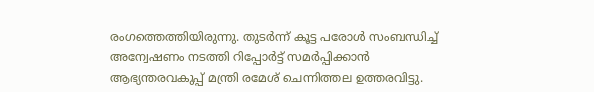രംഗത്തെത്തിയിരുന്നു. തുടര്‍ന്ന് കൂട്ട പരോള്‍ സംബന്ധിച്ച് അന്വേഷണം നടത്തി റിപ്പോര്‍ട്ട് സമര്‍പ്പിക്കാന്‍ ആഭ്യന്തരവകുപ്പ് മന്ത്രി രമേശ് ചെന്നിത്തല ഉത്തരവിട്ടു.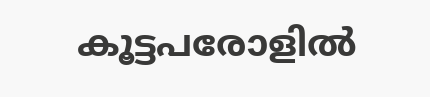കൂട്ടപരോളില്‍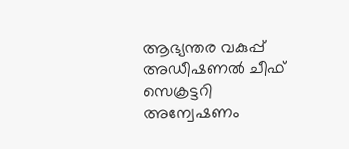ആഭ്യന്തര വകുപ്പ് അഡീഷണല്‍ ചീഫ് സെക്രട്ടറി അന്വേഷണം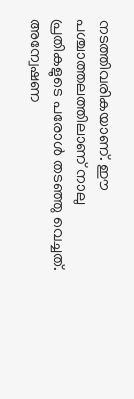നടത്തിവരികയാണ്. ഈ പശ്ചാത്തലത്തിലാണ് നാലു പ്രതികളുടെ പരോള്‍ തടഞ്ഞു വെച്ചത്. അന്വേഷണ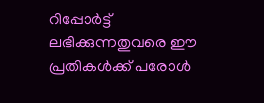റിപ്പോര്‍ട്ട് ലഭിക്കുന്നതുവരെ ഈ പ്രതികള്‍ക്ക് പരോള്‍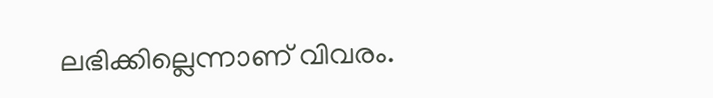ലഭിക്കില്ലെന്നാണ് വിവരം.